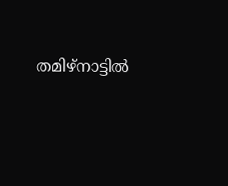തമിഴ്‌നാട്ടില്‍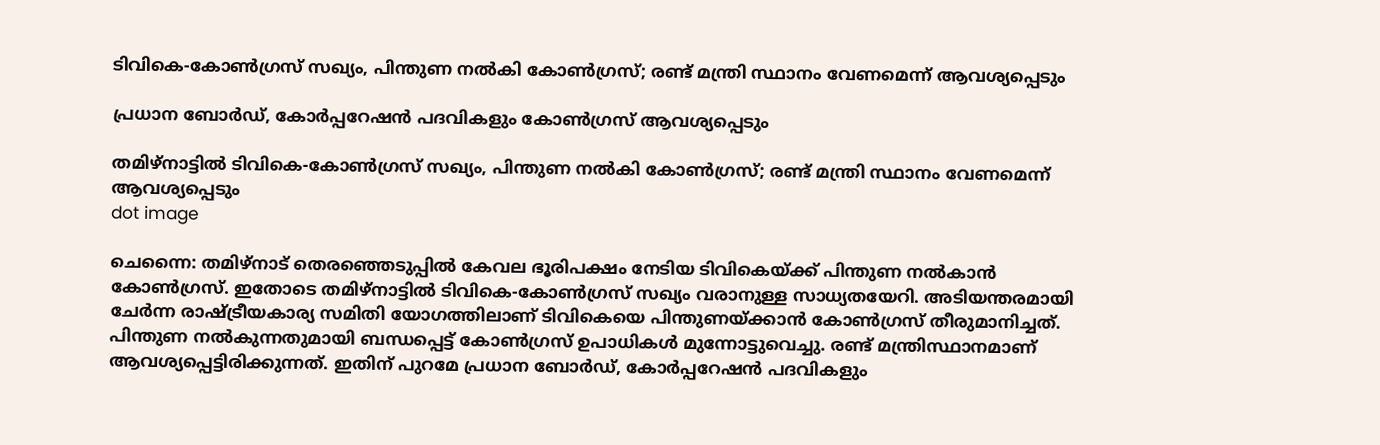ടിവികെ-കോണ്‍ഗ്രസ് സഖ്യം, പിന്തുണ നൽകി കോൺഗ്രസ്; രണ്ട് മന്ത്രി സ്ഥാനം വേണമെന്ന് ആവശ്യപ്പെടും

പ്രധാന ബോർഡ്, കോർപ്പറേഷൻ പദവികളും കോൺഗ്രസ് ആവശ്യപ്പെടും

തമിഴ്‌നാട്ടില്‍ ടിവികെ-കോണ്‍ഗ്രസ് സഖ്യം, പിന്തുണ നൽകി കോൺഗ്രസ്; രണ്ട് മന്ത്രി സ്ഥാനം വേണമെന്ന് ആവശ്യപ്പെടും
dot image

ചെന്നൈ: തമിഴ്നാട് തെരഞ്ഞെടുപ്പിൽ കേവല ഭൂരിപക്ഷം നേടിയ ടിവികെയ്ക്ക് പിന്തുണ നൽകാൻ കോൺഗ്രസ്. ഇതോടെ തമിഴ്നാട്ടിൽ ടിവികെ-കോൺഗ്രസ് സഖ്യം വരാനുള്ള സാധ്യതയേറി. അടിയന്തരമായി ചേർന്ന രാഷ്ട്രീയകാര്യ സമിതി യോഗത്തിലാണ് ടിവികെയെ പിന്തുണയ്ക്കാൻ കോൺഗ്രസ് തീരുമാനിച്ചത്. പിന്തുണ നൽകുന്നതുമായി ബന്ധപ്പെട്ട് കോൺഗ്രസ് ഉപാധികൾ മുന്നോട്ടുവെച്ചു. രണ്ട് മന്ത്രിസ്ഥാനമാണ് ആവശ്യപ്പെട്ടിരിക്കുന്നത്. ഇതിന് പുറമേ പ്രധാന ബോർഡ്, കോർപ്പറേഷൻ പദവികളും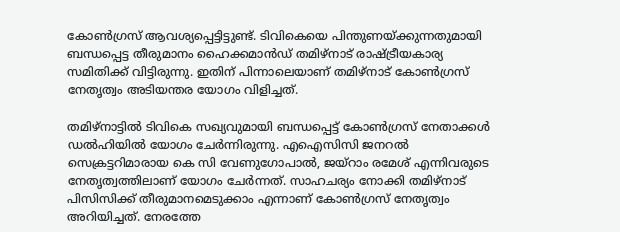കോൺഗ്രസ് ആവശ്യപ്പെട്ടിട്ടുണ്ട്. ടിവികെയെ പിന്തുണയ്ക്കുന്നതുമായി ബന്ധപ്പെട്ട തീരുമാനം ഹൈക്കമാൻഡ് തമിഴ്‌നാട് രാഷ്ട്രീയകാര്യ സമിതിക്ക് വിട്ടിരുന്നു. ഇതിന് പിന്നാലെയാണ് തമിഴ്നാട് കോൺഗ്രസ് നേതൃത്വം അടിയന്തര യോഗം വിളിച്ചത്.

തമിഴ്‌നാട്ടില്‍ ടിവികെ സഖ്യവുമായി ബന്ധപ്പെട്ട് കോണ്‍ഗ്രസ് നേതാക്കള്‍ ഡല്‍ഹിയില്‍ യോഗം ചേര്‍ന്നിരുന്നു. എഐസിസി ജനറല്‍ സെക്രട്ടറിമാരായ കെ സി വേണുഗോപാല്‍, ജയ്‌റാം രമേശ് എന്നിവരുടെ നേതൃത്വത്തിലാണ് യോഗം ചേര്‍ന്നത്. സാഹചര്യം നോക്കി തമിഴ്‌നാട് പിസിസിക്ക് തീരുമാനമെടുക്കാം എന്നാണ് കോൺഗ്രസ് നേത‍ൃത്വം അറിയിച്ചത്. നേരത്തേ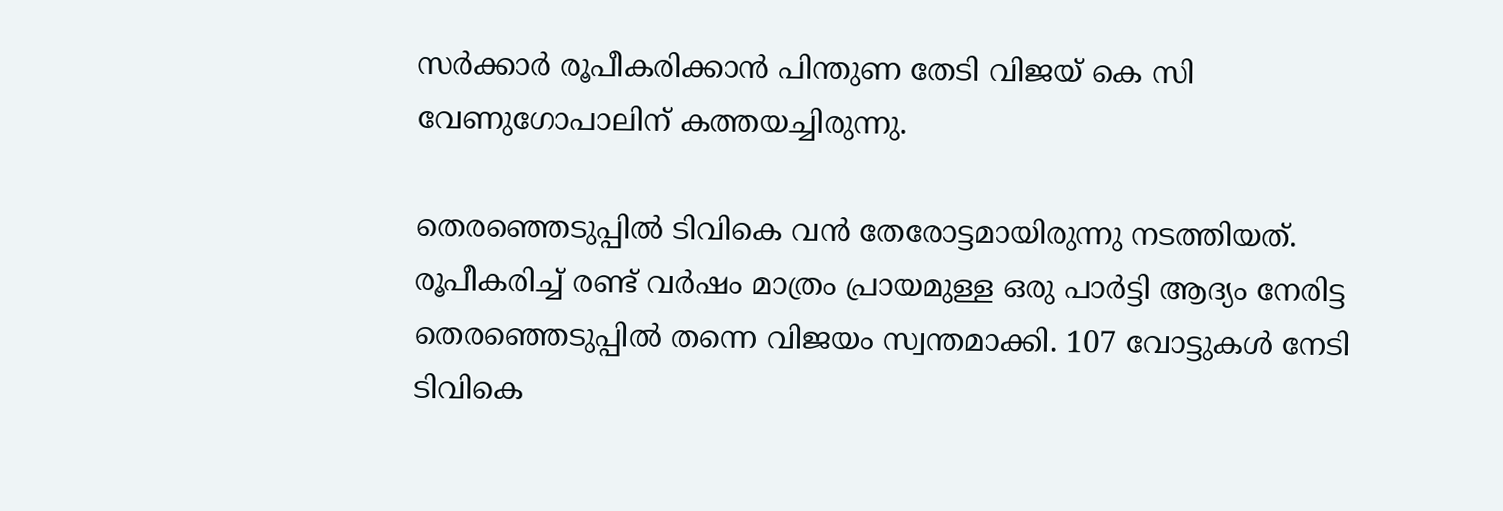സർക്കാർ രൂപീകരിക്കാൻ പിന്തുണ തേടി വിജയ് കെ സി വേണുഗോപാലിന് കത്തയച്ചിരുന്നു.

തെരഞ്ഞെടുപ്പില്‍ ടിവികെ വന്‍ തേരോട്ടമായിരുന്നു നടത്തിയത്. രൂപീകരിച്ച് രണ്ട് വര്‍ഷം മാത്രം പ്രായമുള്ള ഒരു പാര്‍ട്ടി ആദ്യം നേരിട്ട തെരഞ്ഞെടുപ്പില്‍ തന്നെ വിജയം സ്വന്തമാക്കി. 107 വോട്ടുകള്‍ നേടി ടിവികെ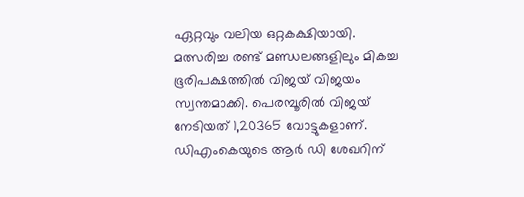ഏറ്റവും വലിയ ഒറ്റകക്ഷിയായി. മത്സരിച്ച രണ്ട് മണ്ഡലങ്ങളിലും മികച്ച ഭൂരിപക്ഷത്തില്‍ വിജയ് വിജയം സ്വന്തമാക്കി. പെരമ്പൂരില്‍ വിജയ് നേടിയത് 1,20365 വോട്ടുകളാണ്. ഡിഎംകെയുടെ ആര്‍ ഡി ശേഖറിന്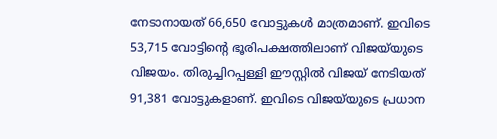നേടാനായത് 66,650 വോട്ടുകള്‍ മാത്രമാണ്. ഇവിടെ 53,715 വോട്ടിന്റെ ഭൂരിപക്ഷത്തിലാണ് വിജയ്‌യുടെ വിജയം. തിരുച്ചിറപ്പള്ളി ഈസ്റ്റില്‍ വിജയ് നേടിയത് 91,381 വോട്ടുകളാണ്. ഇവിടെ വിജയ്‌യുടെ പ്രധാന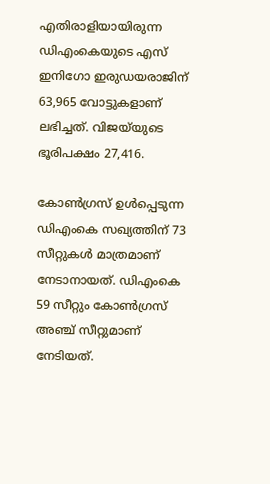എതിരാളിയായിരുന്ന ഡിഎംകെയുടെ എസ് ഇനിഗോ ഇരുഡയരാജിന് 63,965 വോട്ടുകളാണ് ലഭിച്ചത്. വിജയ്‌യുടെ ഭൂരിപക്ഷം 27,416.

കോണ്‍ഗ്രസ് ഉള്‍പ്പെടുന്ന ഡിഎംകെ സഖ്യത്തിന് 73 സീറ്റുകള്‍ മാത്രമാണ് നേടാനായത്. ഡിഎംകെ 59 സീറ്റും കോണ്‍ഗ്രസ് അഞ്ച് സീറ്റുമാണ് നേടിയത്.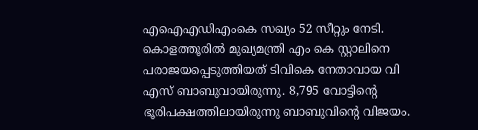എഐഎഡിഎംകെ സഖ്യം 52 സീറ്റും നേടി. കൊളത്തൂരില്‍ മുഖ്യമന്ത്രി എം കെ സ്റ്റാലിനെ പരാജയപ്പെടുത്തിയത് ടിവികെ നേതാവായ വി എസ് ബാബുവായിരുന്നു. 8,795 വോട്ടിന്റെ ഭൂരിപക്ഷത്തിലായിരുന്നു ബാബുവിന്റെ വിജയം.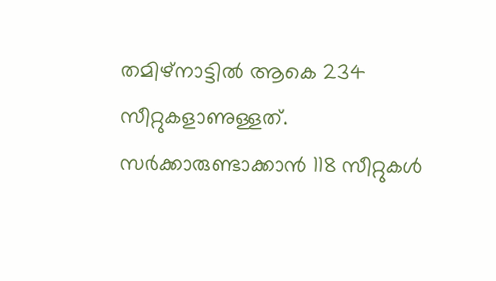തമിഴ്‌നാട്ടില്‍ ആകെ 234 സീറ്റുകളാണുള്ളത്. സര്‍ക്കാരുണ്ടാക്കാന്‍ 118 സീറ്റുകള്‍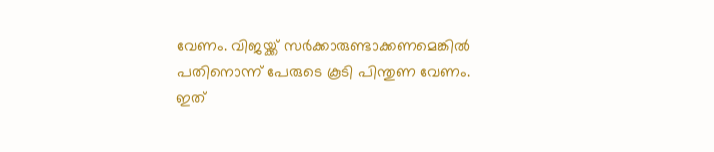വേണം. വിജയ്ക്ക് സര്‍ക്കാരുണ്ടാക്കണമെങ്കില്‍ പതിനൊന്ന് പേരുടെ കൂടി പിന്തുണ വേണം. ഇത്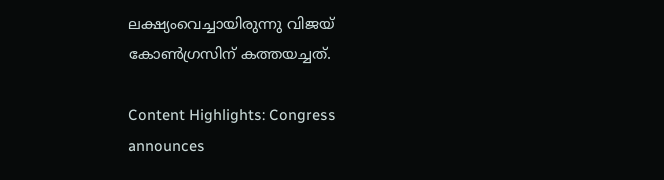ലക്ഷ്യംവെച്ചായിരുന്നു വിജയ് കോണ്‍ഗ്രസിന് കത്തയച്ചത്.

Content Highlights: Congress announces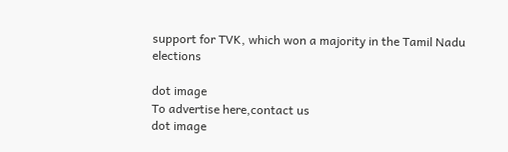support for TVK, which won a majority in the Tamil Nadu elections

dot image
To advertise here,contact us
dot image